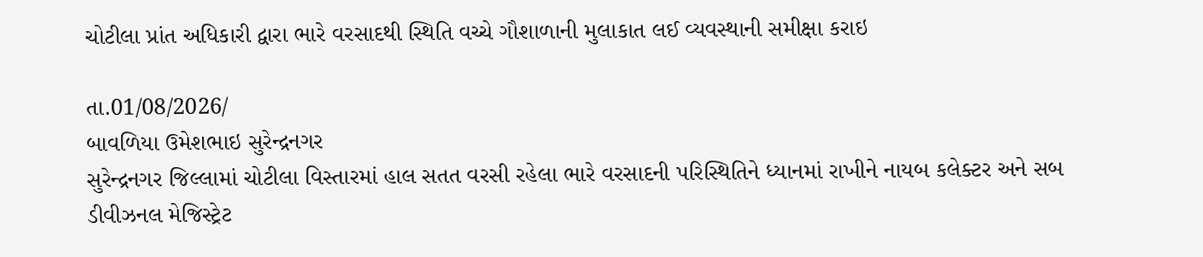ચોટીલા પ્રાંત અધિકારી દ્વારા ભારે વરસાદથી સ્થિતિ વચ્ચે ગૌશાળાની મુલાકાત લઈ વ્યવસ્થાની સમીક્ષા કરાઇ

તા.01/08/2026/
બાવળિયા ઉમેશભાઇ સુરેન્દ્રનગર
સુરેન્દ્રનગર જિલ્લામાં ચોટીલા વિસ્તારમાં હાલ સતત વરસી રહેલા ભારે વરસાદની પરિસ્થિતિને ધ્યાનમાં રાખીને નાયબ કલેક્ટર અને સબ ડીવીઝનલ મેજિસ્ટ્રેટ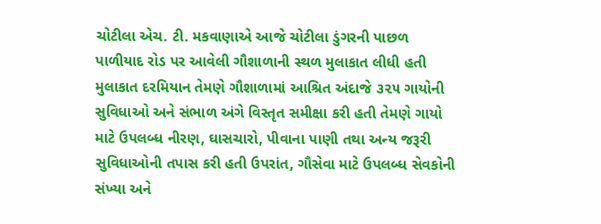ચોટીલા એચ. ટી. મકવાણાએ આજે ચોટીલા ડુંગરની પાછળ પાળીયાદ રોડ પર આવેલી ગૌશાળાની સ્થળ મુલાકાત લીધી હતી મુલાકાત દરમિયાન તેમણે ગૌશાળામાં આશ્રિત અંદાજે ૩૨૫ ગાયોની સુવિધાઓ અને સંભાળ અંગે વિસ્તૃત સમીક્ષા કરી હતી તેમણે ગાયો માટે ઉપલબ્ધ નીરણ, ઘાસચારો, પીવાના પાણી તથા અન્ય જરૂરી સુવિધાઓની તપાસ કરી હતી ઉપરાંત, ગૌસેવા માટે ઉપલબ્ધ સેવકોની સંખ્યા અને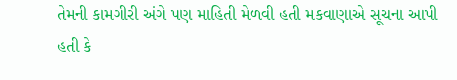તેમની કામગીરી અંગે પણ માહિતી મેળવી હતી મકવાણાએ સૂચના આપી હતી કે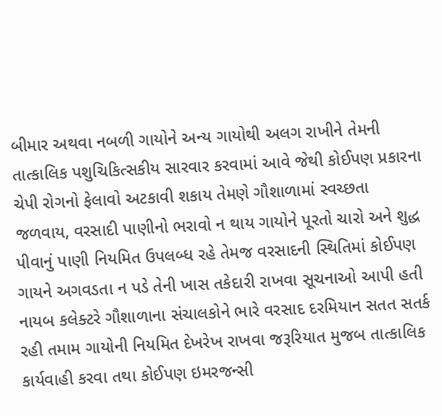બીમાર અથવા નબળી ગાયોને અન્ય ગાયોથી અલગ રાખીને તેમની તાત્કાલિક પશુચિકિત્સકીય સારવાર કરવામાં આવે જેથી કોઈપણ પ્રકારના ચેપી રોગનો ફેલાવો અટકાવી શકાય તેમણે ગૌશાળામાં સ્વચ્છતા જળવાય, વરસાદી પાણીનો ભરાવો ન થાય ગાયોને પૂરતો ચારો અને શુદ્ધ પીવાનું પાણી નિયમિત ઉપલબ્ધ રહે તેમજ વરસાદની સ્થિતિમાં કોઈપણ ગાયને અગવડતા ન પડે તેની ખાસ તકેદારી રાખવા સૂચનાઓ આપી હતી નાયબ કલેક્ટરે ગૌશાળાના સંચાલકોને ભારે વરસાદ દરમિયાન સતત સતર્ક રહી તમામ ગાયોની નિયમિત દેખરેખ રાખવા જરૂરિયાત મુજબ તાત્કાલિક કાર્યવાહી કરવા તથા કોઈપણ ઇમરજન્સી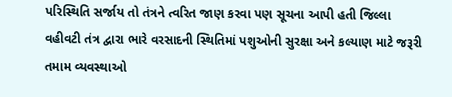પરિસ્થિતિ સર્જાય તો તંત્રને ત્વરિત જાણ કરવા પણ સૂચના આપી હતી જિલ્લા વહીવટી તંત્ર દ્વારા ભારે વરસાદની સ્થિતિમાં પશુઓની સુરક્ષા અને કલ્યાણ માટે જરૂરી તમામ વ્યવસ્થાઓ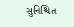સુનિશ્ચિત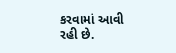કરવામાં આવી રહી છે.